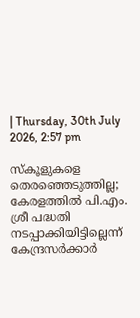| Thursday, 30th July 2026, 2:57 pm

സ്‌കൂളുകളെ തെരഞ്ഞെടുത്തില്ല; കേരളത്തില്‍ പി.എം. ശ്രീ പദ്ധതി നടപ്പാക്കിയിട്ടില്ലെന്ന് കേന്ദ്രസര്‍ക്കാര്‍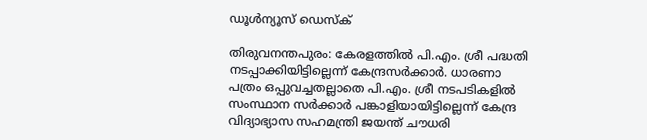ഡൂള്‍ന്യൂസ് ഡെസ്‌ക്

തിരുവനന്തപുരം: കേരളത്തില്‍ പി.എം. ശ്രീ പദ്ധതി നടപ്പാക്കിയിട്ടില്ലെന്ന് കേന്ദ്രസര്‍ക്കാര്‍. ധാരണാ പത്രം ഒപ്പുവച്ചതല്ലാതെ പി.എം. ശ്രീ നടപടികളില്‍ സംസ്ഥാന സര്‍ക്കാര്‍ പങ്കാളിയായിട്ടില്ലെന്ന് കേന്ദ്ര വിദ്യാഭ്യാസ സഹമന്ത്രി ജയന്ത് ചൗധരി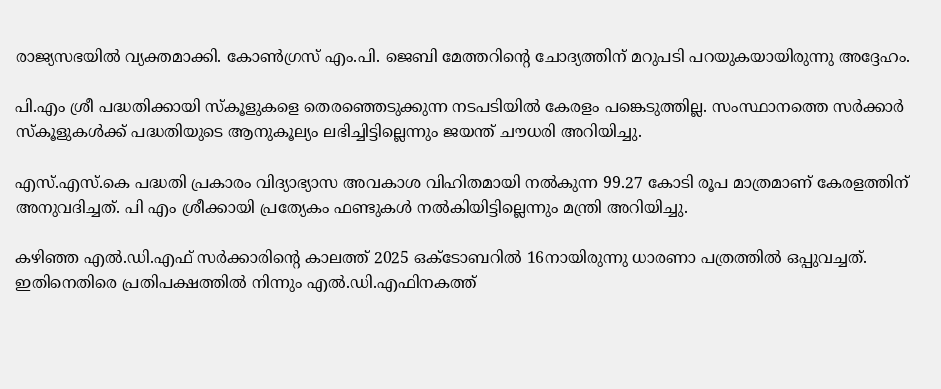രാജ്യസഭയില്‍ വ്യക്തമാക്കി. കോണ്‍ഗ്രസ് എം.പി. ജെബി മേത്തറിന്റെ ചോദ്യത്തിന് മറുപടി പറയുകയായിരുന്നു അദ്ദേഹം.

പി.എം ശ്രീ പദ്ധതിക്കായി സ്‌കൂളുകളെ തെരഞ്ഞെടുക്കുന്ന നടപടിയില്‍ കേരളം പങ്കെടുത്തില്ല. സംസ്ഥാനത്തെ സര്‍ക്കാര്‍ സ്‌കൂളുകള്‍ക്ക് പദ്ധതിയുടെ ആനുകൂല്യം ലഭിച്ചിട്ടില്ലെന്നും ജയന്ത് ചൗധരി അറിയിച്ചു.

എസ്.എസ്.കെ പദ്ധതി പ്രകാരം വിദ്യാഭ്യാസ അവകാശ വിഹിതമായി നല്‍കുന്ന 99.27 കോടി രൂപ മാത്രമാണ് കേരളത്തിന് അനുവദിച്ചത്. പി എം ശ്രീക്കായി പ്രത്യേകം ഫണ്ടുകള്‍ നല്‍കിയിട്ടില്ലെന്നും മന്ത്രി അറിയിച്ചു.

കഴിഞ്ഞ എല്‍.ഡി.എഫ് സര്‍ക്കാരിന്റെ കാലത്ത് 2025 ഒക്ടോബറില്‍ 16നായിരുന്നു ധാരണാ പത്രത്തില്‍ ഒപ്പുവച്ചത്. ഇതിനെതിരെ പ്രതിപക്ഷത്തില്‍ നിന്നും എല്‍.ഡി.എഫിനകത്ത്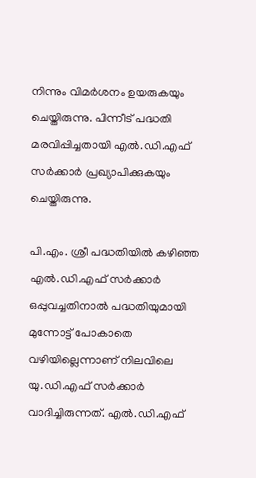നിന്നും വിമര്‍ശനം ഉയരുകയും ചെയ്തിരുന്നു. പിന്നീട് പദ്ധതി മരവിപ്പിച്ചതായി എല്‍.ഡി.എഫ് സര്‍ക്കാര്‍ പ്രഖ്യാപിക്കുകയും ചെയ്തിരുന്നു.

പി.എം. ശ്രീ പദ്ധതിയില്‍ കഴിഞ്ഞ എല്‍.ഡി.എഫ് സര്‍ക്കാര്‍ ഒപ്പുവച്ചതിനാല്‍ പദ്ധതിയുമായി മുന്നോട്ട് പോകാതെ വഴിയില്ലെന്നാണ് നിലവിലെ യു.ഡി.എഫ് സര്‍ക്കാര്‍ വാദിച്ചിരുന്നത്. എല്‍.ഡി.എഫ്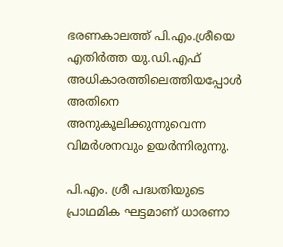ഭരണകാലത്ത് പി.എം.ശ്രീയെ എതിര്‍ത്ത യു.ഡി.എഫ് അധികാരത്തിലെത്തിയപ്പോള്‍ അതിനെ അനുകൂലിക്കുന്നുവെന്ന വിമര്‍ശനവും ഉയര്‍ന്നിരുന്നു.

പി.എം. ശ്രീ പദ്ധതിയുടെ പ്രാഥമിക ഘട്ടമാണ് ധാരണാ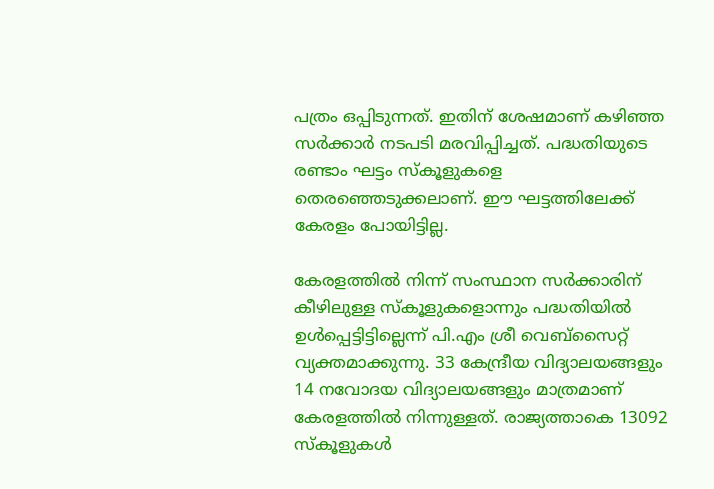പത്രം ഒപ്പിടുന്നത്. ഇതിന് ശേഷമാണ് കഴിഞ്ഞ സര്‍ക്കാര്‍ നടപടി മരവിപ്പിച്ചത്. പദ്ധതിയുടെ രണ്ടാം ഘട്ടം സ്‌കൂളുകളെ തെരഞ്ഞെടുക്കലാണ്. ഈ ഘട്ടത്തിലേക്ക് കേരളം പോയിട്ടില്ല.

കേരളത്തില്‍ നിന്ന് സംസ്ഥാന സര്‍ക്കാരിന് കീഴിലുള്ള സ്‌കൂളുകളൊന്നും പദ്ധതിയില്‍ ഉള്‍പ്പെട്ടിട്ടില്ലെന്ന് പി.എം ശ്രീ വെബ്‌സൈറ്റ് വ്യക്തമാക്കുന്നു. 33 കേന്ദ്രീയ വിദ്യാലയങ്ങളും 14 നവോദയ വിദ്യാലയങ്ങളും മാത്രമാണ് കേരളത്തില്‍ നിന്നുള്ളത്. രാജ്യത്താകെ 13092 സ്‌കൂളുകള്‍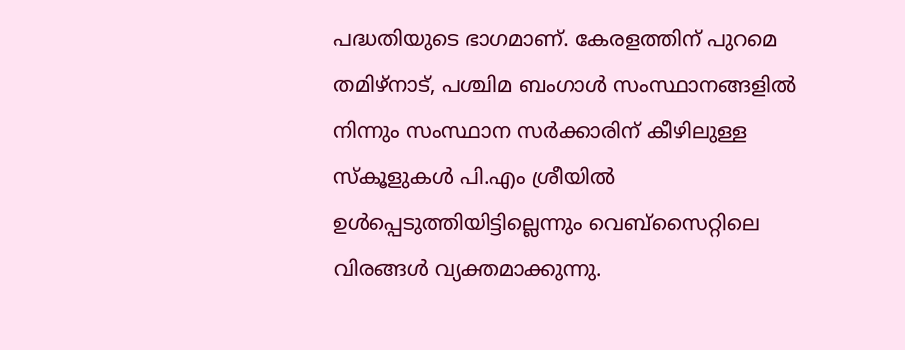പദ്ധതിയുടെ ഭാഗമാണ്. കേരളത്തിന് പുറമെ തമിഴ്‌നാട്, പശ്ചിമ ബംഗാള്‍ സംസ്ഥാനങ്ങളില്‍ നിന്നും സംസ്ഥാന സര്‍ക്കാരിന് കീഴിലുള്ള സ്‌കൂളുകള്‍ പി.എം ശ്രീയില്‍ ഉള്‍പ്പെടുത്തിയിട്ടില്ലെന്നും വെബ്‌സൈറ്റിലെ വിരങ്ങള്‍ വ്യക്തമാക്കുന്നു.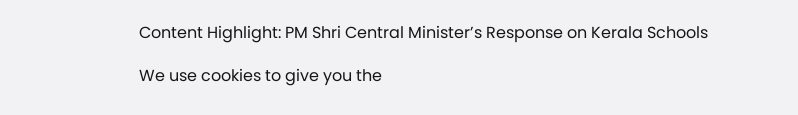Content Highlight: PM Shri Central Minister’s Response on Kerala Schools

We use cookies to give you the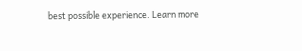best possible experience. Learn more